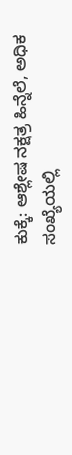ಕುಕ್ಕೆ: ಆಶ್ಲೇಷ ನಕ್ಷತ್ರ ಹಿನ್ನೆಲೆ, ಅಧಿಕ ಸಂಖ್ಯೆಯಲ್ಲಿ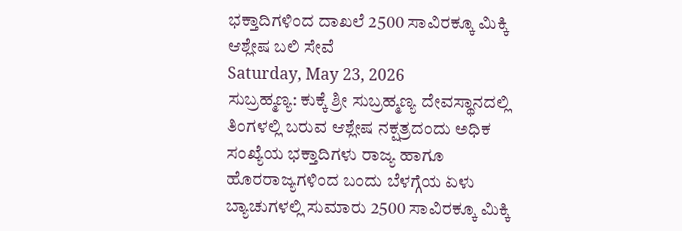ಭಕ್ತಾದಿಗಳಿಂದ ದಾಖಲೆ 2500 ಸಾವಿರಕ್ಕೂ ಮಿಕ್ಕಿ ಆಶ್ಲೇಷ ಬಲಿ ಸೇವೆ
Saturday, May 23, 2026
ಸುಬ್ರಹ್ಮಣ್ಯ: ಕುಕ್ಕೆ ಶ್ರೀ ಸುಬ್ರಹ್ಮಣ್ಯ ದೇವಸ್ಥಾನದಲ್ಲಿ ತಿಂಗಳಲ್ಲಿ ಬರುವ ಆಶ್ಲೇಷ ನಕ್ಷತ್ರದಂದು ಅಧಿಕ ಸಂಖ್ಯೆಯ ಭಕ್ತಾದಿಗಳು ರಾಜ್ಯ ಹಾಗೂ ಹೊರರಾಜ್ಯಗಳಿಂದ ಬಂದು ಬೆಳಗ್ಗೆಯ ಏಳು ಬ್ಯಾಚುಗಳಲ್ಲಿ ಸುಮಾರು 2500 ಸಾವಿರಕ್ಕೂ ಮಿಕ್ಕಿ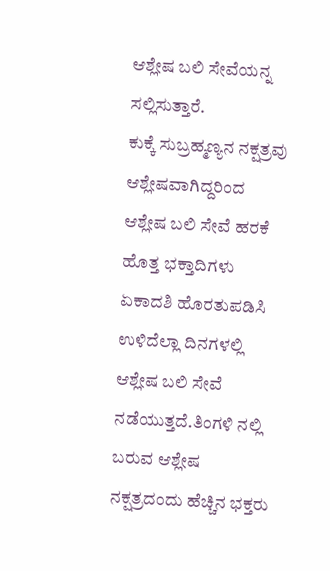ಆಶ್ಲೇಷ ಬಲಿ ಸೇವೆಯನ್ನ ಸಲ್ಲಿಸುತ್ತಾರೆ.
ಕುಕ್ಕೆ ಸುಬ್ರಹ್ಮಣ್ಯನ ನಕ್ಷತ್ರವು ಆಶ್ಲೇಷವಾಗಿದ್ದರಿಂದ ಆಶ್ಲೇಷ ಬಲಿ ಸೇವೆ ಹರಕೆ ಹೊತ್ತ ಭಕ್ತಾದಿಗಳು ಏಕಾದಶಿ ಹೊರತುಪಡಿಸಿ ಉಳಿದೆಲ್ಲಾ ದಿನಗಳಲ್ಲಿ ಆಶ್ಲೇಷ ಬಲಿ ಸೇವೆ ನಡೆಯುತ್ತದೆ.ತಿಂಗಳಿ ನಲ್ಲಿ ಬರುವ ಆಶ್ಲೇಷ ನಕ್ಷತ್ರದಂದು ಹೆಚ್ಚಿನ ಭಕ್ತರು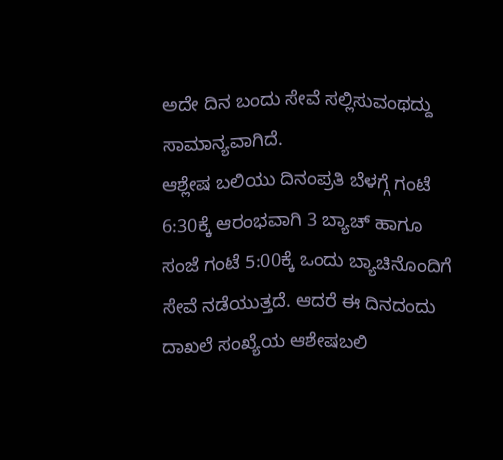ಅದೇ ದಿನ ಬಂದು ಸೇವೆ ಸಲ್ಲಿಸುವಂಥದ್ದು ಸಾಮಾನ್ಯವಾಗಿದೆ.
ಆಶ್ಲೇಷ ಬಲಿಯು ದಿನಂಪ್ರತಿ ಬೆಳಗ್ಗೆ ಗಂಟೆ 6:30ಕ್ಕೆ ಆರಂಭವಾಗಿ 3 ಬ್ಯಾಚ್ ಹಾಗೂ ಸಂಜೆ ಗಂಟೆ 5:00ಕ್ಕೆ ಒಂದು ಬ್ಯಾಚಿನೊಂದಿಗೆ ಸೇವೆ ನಡೆಯುತ್ತದೆ. ಆದರೆ ಈ ದಿನದಂದು ದಾಖಲೆ ಸಂಖ್ಯೆಯ ಆಶೇಷಬಲಿ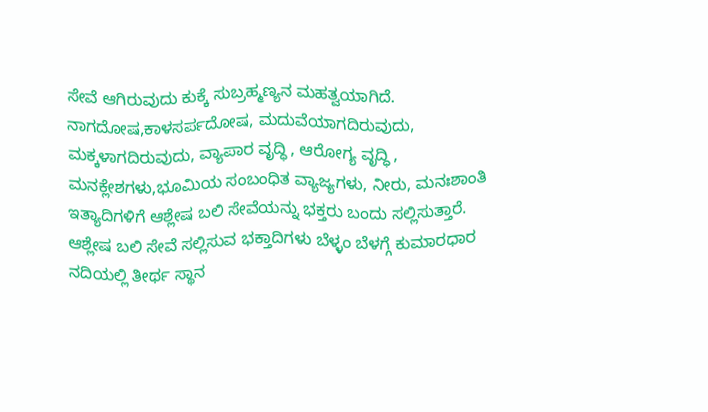ಸೇವೆ ಆಗಿರುವುದು ಕುಕ್ಕೆ ಸುಬ್ರಹ್ಮಣ್ಯನ ಮಹತ್ವಯಾಗಿದೆ. ನಾಗದೋಷ,ಕಾಳಸರ್ಪದೋಷ, ಮದುವೆಯಾಗದಿರುವುದು, ಮಕ್ಕಳಾಗದಿರುವುದು, ವ್ಯಾಪಾರ ವೃದ್ಧಿ , ಆರೋಗ್ಯ ವೃದ್ಧಿ , ಮನಕ್ಲೇಶಗಳು,ಭೂಮಿಯ ಸಂಬಂಧಿತ ವ್ಯಾಜ್ಯಗಳು, ನೀರು, ಮನಃಶಾಂತಿ ಇತ್ಯಾದಿಗಳಿಗೆ ಆಶ್ಲೇಷ ಬಲಿ ಸೇವೆಯನ್ನು ಭಕ್ತರು ಬಂದು ಸಲ್ಲಿಸುತ್ತಾರೆ.
ಆಶ್ಲೇಷ ಬಲಿ ಸೇವೆ ಸಲ್ಲಿಸುವ ಭಕ್ತಾದಿಗಳು ಬೆಳ್ಳಂ ಬೆಳಗ್ಗೆ ಕುಮಾರಧಾರ ನದಿಯಲ್ಲಿ ತೀರ್ಥ ಸ್ಥಾನ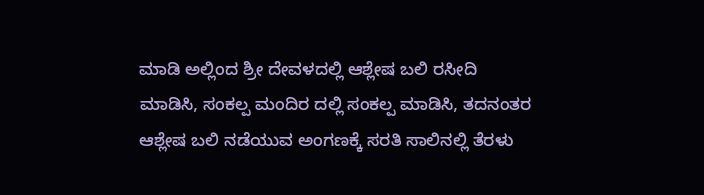ಮಾಡಿ ಅಲ್ಲಿಂದ ಶ್ರೀ ದೇವಳದಲ್ಲಿ ಆಶ್ಲೇಷ ಬಲಿ ರಸೀದಿ ಮಾಡಿಸಿ, ಸಂಕಲ್ಪ ಮಂದಿರ ದಲ್ಲಿ ಸಂಕಲ್ಪ ಮಾಡಿಸಿ, ತದನಂತರ ಆಶ್ಲೇಷ ಬಲಿ ನಡೆಯುವ ಅಂಗಣಕ್ಕೆ ಸರತಿ ಸಾಲಿನಲ್ಲಿ ತೆರಳು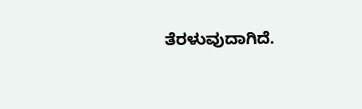ತೆರಳುವುದಾಗಿದೆ.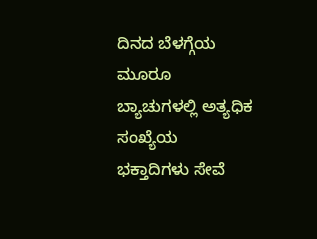ದಿನದ ಬೆಳಗ್ಗೆಯ ಮೂರೂ ಬ್ಯಾಚುಗಳಲ್ಲಿ ಅತ್ಯಧಿಕ ಸಂಖ್ಯೆಯ ಭಕ್ತಾದಿಗಳು ಸೇವೆ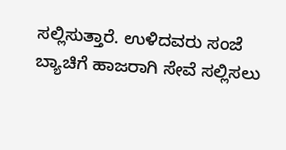ಸಲ್ಲಿಸುತ್ತಾರೆ. ಉಳಿದವರು ಸಂಜೆ ಬ್ಯಾಚಿಗೆ ಹಾಜರಾಗಿ ಸೇವೆ ಸಲ್ಲಿಸಲು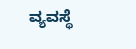ವ್ಯವಸ್ಥೆ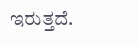ಇರುತ್ತದೆ.